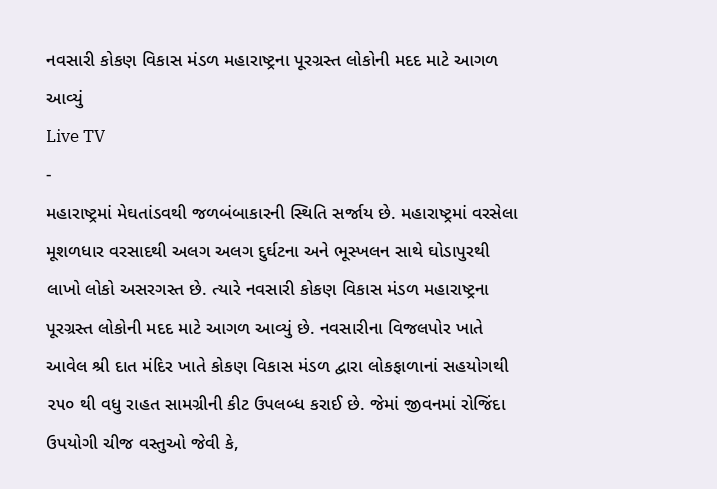નવસારી કોકણ વિકાસ મંડળ મહારાષ્ટ્રના પૂરગ્રસ્ત લોકોની મદદ માટે આગળ આવ્યું
Live TV
-
મહારાષ્ટ્રમાં મેઘતાંડવથી જળબંબાકારની સ્થિતિ સર્જાય છે. મહારાષ્ટ્રમાં વરસેલા મૂશળધાર વરસાદથી અલગ અલગ દુર્ઘટના અને ભૂસ્ખલન સાથે ઘોડાપુરથી લાખો લોકો અસરગસ્ત છે. ત્યારે નવસારી કોકણ વિકાસ મંડળ મહારાષ્ટ્રના પૂરગ્રસ્ત લોકોની મદદ માટે આગળ આવ્યું છે. નવસારીના વિજલપોર ખાતે આવેલ શ્રી દાત મંદિર ખાતે કોકણ વિકાસ મંડળ દ્વારા લોકફાળાનાં સહયોગથી ૨૫૦ થી વધુ રાહત સામગ્રીની કીટ ઉપલબ્ધ કરાઈ છે. જેમાં જીવનમાં રોજિંદા ઉપયોગી ચીજ વસ્તુઓ જેવી કે,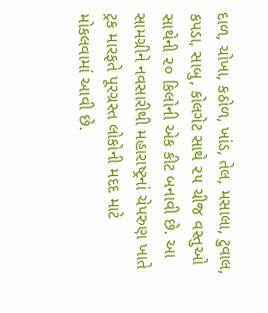દાળ, ચોખા, કઠોળ, ખાંડ, તેલ, મસાલા, ટુવાલ, કપડા, સાબુ, કોલગેટ સાથે ૨૫ ચીજ વસ્તુઓ સાથેની ૨૦ કિલોની એક કીટ બનાવી છે. આ સામગ્રીને નવસારીથી મહારાષ્ટ્રનાં ચેપરુણ ખાતે ટ્રક મારફતે પૂરગ્રસ્ત લોકોની મદદ માટે મોકલવામાં આવી છે.